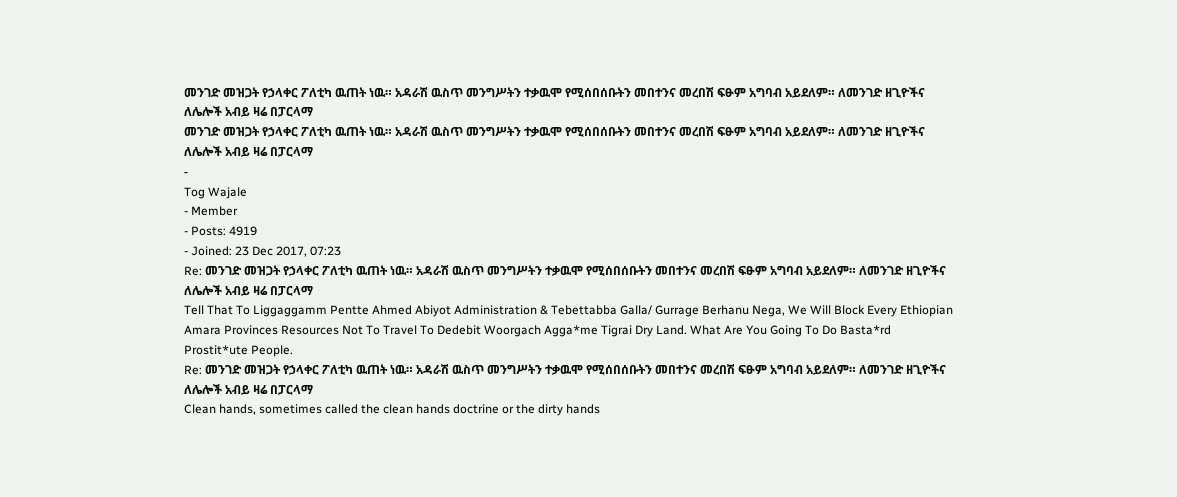መንገድ መዝጋት የኃላቀር ፖለቲካ ዉጠት ነዉ። አዳራሽ ዉስጥ መንግሥትን ተቃዉሞ የሚሰበሰቡትን መበተንና መረበሽ ፍፁም አግባብ አይደለም። ለመንገድ ዘጊዮችና ለሌሎች አብይ ዛሬ በፓርላማ
መንገድ መዝጋት የኃላቀር ፖለቲካ ዉጠት ነዉ። አዳራሽ ዉስጥ መንግሥትን ተቃዉሞ የሚሰበሰቡትን መበተንና መረበሽ ፍፁም አግባብ አይደለም። ለመንገድ ዘጊዮችና ለሌሎች አብይ ዛሬ በፓርላማ
-
Tog Wajale
- Member
- Posts: 4919
- Joined: 23 Dec 2017, 07:23
Re: መንገድ መዝጋት የኃላቀር ፖለቲካ ዉጠት ነዉ። አዳራሽ ዉስጥ መንግሥትን ተቃዉሞ የሚሰበሰቡትን መበተንና መረበሽ ፍፁም አግባብ አይደለም። ለመንገድ ዘጊዮችና ለሌሎች አብይ ዛሬ በፓርላማ
Tell That To Liggaggamm Pentte Ahmed Abiyot Administration & Tebettabba Galla/ Gurrage Berhanu Nega, We Will Block Every Ethiopian Amara Provinces Resources Not To Travel To Dedebit Woorgach Agga*me Tigrai Dry Land. What Are You Going To Do Basta*rd Prostit*ute People.
Re: መንገድ መዝጋት የኃላቀር ፖለቲካ ዉጠት ነዉ። አዳራሽ ዉስጥ መንግሥትን ተቃዉሞ የሚሰበሰቡትን መበተንና መረበሽ ፍፁም አግባብ አይደለም። ለመንገድ ዘጊዮችና ለሌሎች አብይ ዛሬ በፓርላማ
Clean hands, sometimes called the clean hands doctrine or the dirty hands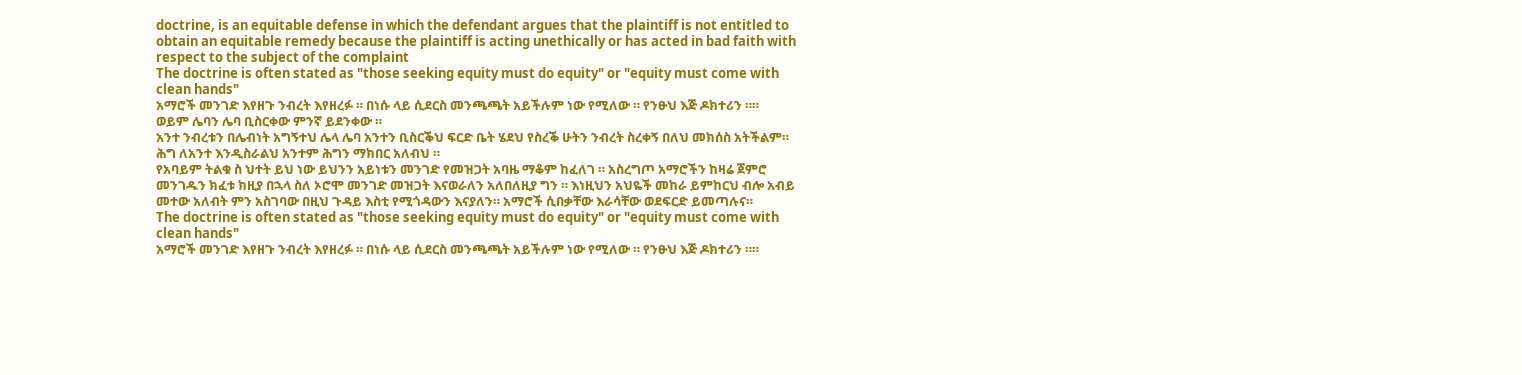doctrine, is an equitable defense in which the defendant argues that the plaintiff is not entitled to obtain an equitable remedy because the plaintiff is acting unethically or has acted in bad faith with respect to the subject of the complaint
The doctrine is often stated as "those seeking equity must do equity" or "equity must come with clean hands"
አማሮች መንገድ እየዘጉ ንብረት እየዘረፉ ። በነሱ ላይ ሲደርስ መንጫጫት አይችሉም ነው የሚለው ። የንፁህ እጅ ዶክተሪን ።።
ወይም ሌባን ሌባ ቢስርቀው ምንኛ ይደንቀው ።
አንተ ንብረቱን በሌብነት አግኝተህ ሌላ ሌባ አንተን ቢስርቕህ ፍርድ ቤት ሄደህ የስረቕ ሁትን ንብረት ስረቀኝ በለህ መክሰስ አትችልም። ሕግ ለአንተ እንዲስራልህ አንተም ሕግን ማክበር አለብህ ።
የአባይም ትልቁ ስ ህተት ይህ ነው ይህንን አይነቱን መንገድ የመዝጋት አባዜ ማቆም ከፈለገ ። አስረግጦ አማሮችን ከዛሬ ጀምሮ መንገዱን ክፈቱ ክዚያ በኋላ ስለ ኦሮሞ መንገድ መዝጋት እናወራለን አለበለዚያ ግን ። እነዚህን አህዬች መከራ ይምከርህ ብሎ አብይ መተው አለብት ምን አስገባው በዚህ ጉዳይ እስቲ የሚጎዳውን እናያለን። አማሮች ሲበቃቸው እራሳቸው ወደፍርድ ይመጣሉና።
The doctrine is often stated as "those seeking equity must do equity" or "equity must come with clean hands"
አማሮች መንገድ እየዘጉ ንብረት እየዘረፉ ። በነሱ ላይ ሲደርስ መንጫጫት አይችሉም ነው የሚለው ። የንፁህ እጅ ዶክተሪን ።።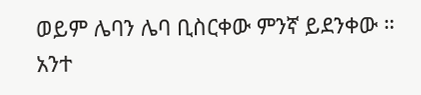ወይም ሌባን ሌባ ቢስርቀው ምንኛ ይደንቀው ።
አንተ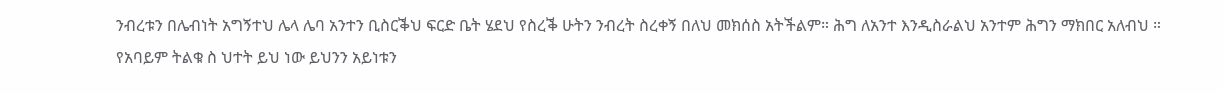ንብረቱን በሌብነት አግኝተህ ሌላ ሌባ አንተን ቢስርቕህ ፍርድ ቤት ሄደህ የስረቕ ሁትን ንብረት ስረቀኝ በለህ መክሰስ አትችልም። ሕግ ለአንተ እንዲስራልህ አንተም ሕግን ማክበር አለብህ ።
የአባይም ትልቁ ስ ህተት ይህ ነው ይህንን አይነቱን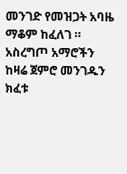መንገድ የመዝጋት አባዜ ማቆም ከፈለገ ። አስረግጦ አማሮችን ከዛሬ ጀምሮ መንገዱን ክፈቱ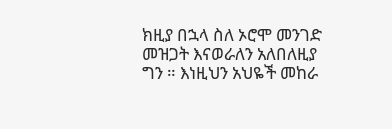ክዚያ በኋላ ስለ ኦሮሞ መንገድ መዝጋት እናወራለን አለበለዚያ ግን ። እነዚህን አህዬች መከራ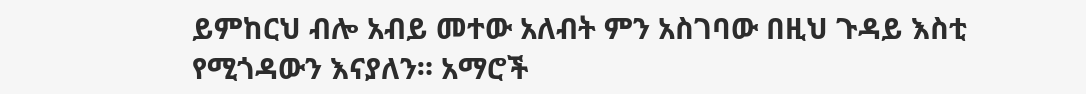ይምከርህ ብሎ አብይ መተው አለብት ምን አስገባው በዚህ ጉዳይ እስቲ የሚጎዳውን እናያለን። አማሮች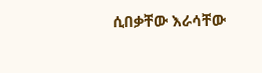ሲበቃቸው እራሳቸው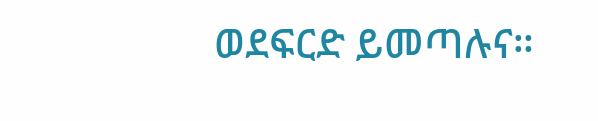ወደፍርድ ይመጣሉና።